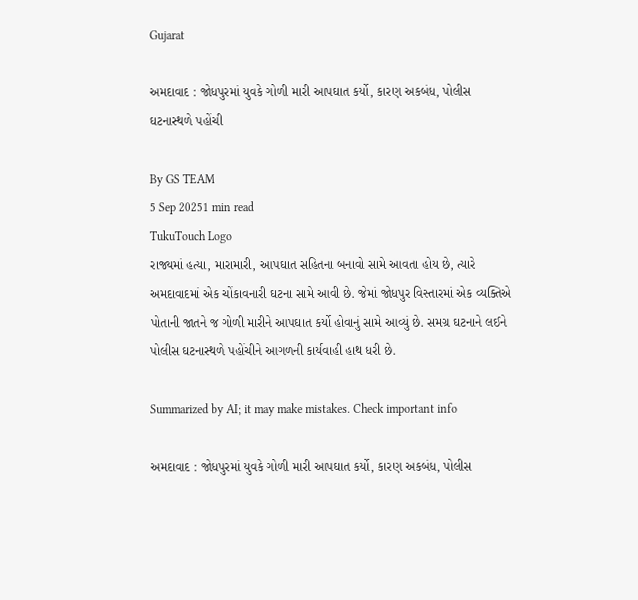Gujarat

અમદાવાદ : જોધપુરમાં યુવકે ગોળી મારી આપઘાત કર્યો, કારણ અકબંધ, પોલીસ ઘટનાસ્થળે પહોંચી

By GS TEAM
5 Sep 20251 min read
TukuTouch Logo
રાજ્યમાં હત્યા, મારામારી, આપઘાત સહિતના બનાવો સામે આવતા હોય છે, ત્યારે અમદાવાદમાં એક ચોંકાવનારી ઘટના સામે આવી છે. જેમાં જોધપુર વિસ્તારમાં એક વ્યક્તિએ પોતાની જાતને જ ગોળી મારીને આપઘાત કર્યો હોવાનું સામે આવ્યું છે. સમગ્ર ઘટનાને લઈને પોલીસ ઘટનાસ્થળે પહોંચીને આગળની કાર્યવાહી હાથ ધરી છે.

Summarized by AI; it may make mistakes. Check important info

અમદાવાદ : જોધપુરમાં યુવકે ગોળી મારી આપઘાત કર્યો, કારણ અકબંધ, પોલીસ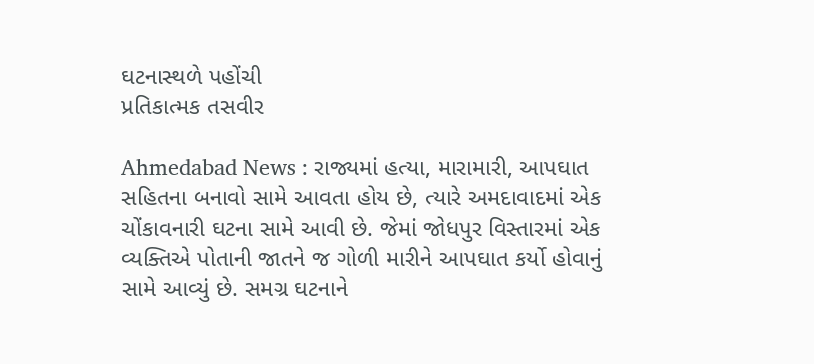ઘટનાસ્થળે પહોંચી
પ્રતિકાત્મક તસવીર

Ahmedabad News : રાજ્યમાં હત્યા, મારામારી, આપઘાત સહિતના બનાવો સામે આવતા હોય છે, ત્યારે અમદાવાદમાં એક ચોંકાવનારી ઘટના સામે આવી છે. જેમાં જોધપુર વિસ્તારમાં એક વ્યક્તિએ પોતાની જાતને જ ગોળી મારીને આપઘાત કર્યો હોવાનું સામે આવ્યું છે. સમગ્ર ઘટનાને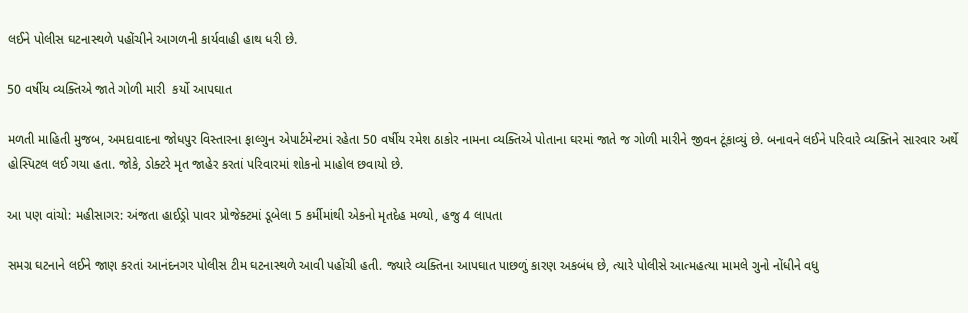લઈને પોલીસ ઘટનાસ્થળે પહોંચીને આગળની કાર્યવાહી હાથ ધરી છે.

50 વર્ષીય વ્યક્તિએ જાતે ગોળી મારી  કર્યો આપઘાત

મળતી માહિતી મુજબ, અમદાવાદના જોધપુર વિસ્તારના ફાલ્ગુન એપાર્ટમેન્ટમાં રહેતા 50 વર્ષીય રમેશ ઠાકોર નામના વ્યક્તિએ પોતાના ઘરમાં જાતે જ ગોળી મારીને જીવન ટૂંકાવ્યું છે. બનાવને લઈને પરિવારે વ્યક્તિને સારવાર અર્થે હોસ્પિટલ લઈ ગયા હતા. જોકે, ડોક્ટરે મૃત જાહેર કરતાં પરિવારમાં શોકનો માહોલ છવાયો છે.

આ પણ વાંચો: મહીસાગર: અંજતા હાઈડ્રો પાવર પ્રોજેક્ટમાં ડૂબેલા 5 કર્મીમાંથી એકનો મૃતદેહ મળ્યો, હજુ 4 લાપતા

સમગ્ર ઘટનાને લઈને જાણ કરતાં આનંદનગર પોલીસ ટીમ ઘટનાસ્થળે આવી પહોંચી હતી. જ્યારે વ્યક્તિના આપઘાત પાછળું કારણ અકબંધ છે, ત્યારે પોલીસે આત્મહત્યા મામલે ગુનો નોંધીને વધુ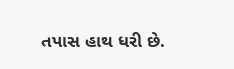તપાસ હાથ ધરી છે.